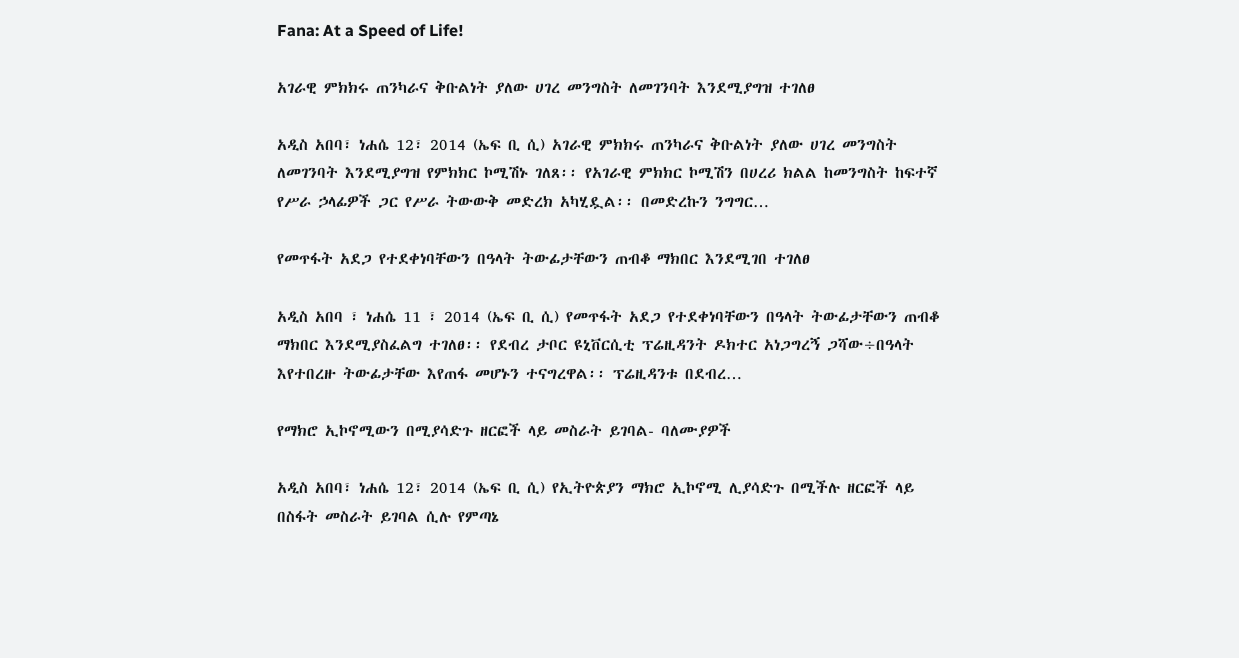Fana: At a Speed of Life!

አገራዊ ምክክሩ ጠንካራና ቅቡልነት ያለው ሀገረ መንግስት ለመገንባት እንደሚያግዝ ተገለፀ

አዲስ አበባ፣ ነሐሴ 12፣ 2014 (ኤፍ ቢ ሲ) አገራዊ ምክክሩ ጠንካራና ቅቡልነት ያለው ሀገረ መንግስት ለመገንባት እንደሚያግዝ የምክክር ኮሚሽኑ ገለጸ፡፡ የአገራዊ ምክክር ኮሚሽን በሀረሪ ክልል ከመንግስት ከፍተኛ የሥራ ኃላፊዎች ጋር የሥራ ትውውቅ መድረክ አካሂዷል፡፡ በመድረኩን ንግግር…

የመጥፋት አደጋ የተደቀነባቸውን በዓላት ትውፊታቸውን ጠብቆ ማክበር እንደሚገበ ተገለፀ

አዲስ አበባ ፣ ነሐሴ 11 ፣ 2014 (ኤፍ ቢ ሲ) የመጥፋት አደጋ የተደቀነባቸውን በዓላት ትውፊታቸውን ጠብቆ ማክበር እንደሚያስፈልግ ተገለፀ፡፡ የደብረ ታቦር ዩኒቨርሲቲ ፕሬዚዳንት ዶክተር አነጋግረኝ ጋሻው÷በዓላት እየተበረዙ ትውፊታቸው እየጠፋ መሆኑን ተናግረዋል፡፡ ፕሬዚዳንቱ በደብረ…

የማክሮ ኢኮኖሚውን በሚያሳድጉ ዘርፎች ላይ መስራት ይገባል- ባለሙያዎች

አዲስ አበባ፣ ነሐሴ 12፣ 2014 (ኤፍ ቢ ሲ) የኢትዮጵያን ማክሮ ኢኮኖሚ ሊያሳድጉ በሚችሉ ዘርፎች ላይ በስፋት መስራት ይገባል ሲሉ የምጣኔ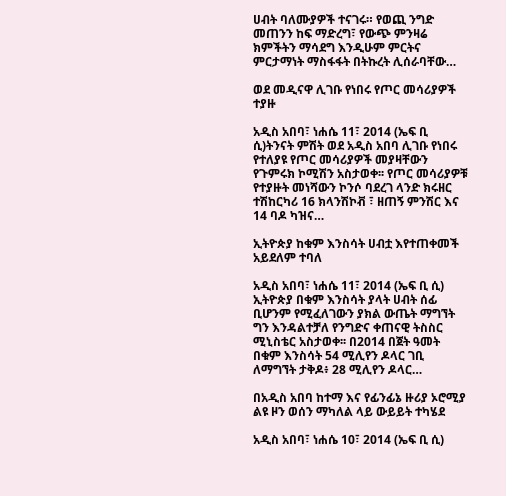ሀብት ባለሙያዎች ተናገሩ። የወጪ ንግድ መጠንን ከፍ ማድረግ፣ የውጭ ምንዛሬ ክምችትን ማሳደግ እንዲሁም ምርትና ምርታማነት ማስፋፋት በትኩረት ሊሰራባቸው…

ወደ መዲናዋ ሊገቡ የነበሩ የጦር መሳሪያዎች ተያዙ

አዲስ አበባ፣ ነሐሴ 11፣ 2014 (ኤፍ ቢ ሲ)ትንናት ምሽት ወደ አዲስ አበባ ሊገቡ የነበሩ የተለያዩ የጦር መሳሪያዎች መያዛቸውን የጉምሩክ ኮሚሽን አስታወቀ፡፡ የጦር መሳሪያዎቹ የተያዙት መነሻውን ኮንሶ ባደረገ ላንድ ክሩዘር ተሽከርካሪ 16 ክላንሽኮቭ ፣ ዘጠኝ ምንሽር እና 14 ባዶ ካዝና…

ኢትዮጵያ ከቁም እንስሳት ሀብቷ እየተጠቀመች አይደለም ተባለ

አዲስ አበባ፣ ነሐሴ 11፣ 2014 (ኤፍ ቢ ሲ) ኢትዮጵያ በቁም እንስሳት ያላት ሀብት ሰፊ ቢሆንም የሚፈለገውን ያክል ውጤት ማግኘት ግን እንዳልተቻለ የንግድና ቀጠናዊ ትስስር ሚኒስቴር አስታወቀ፡፡ በ2014 በጀት ዓመት በቁም እንስሳት 54 ሚሊየን ዶላር ገቢ ለማግኘት ታቅዶ፥ 28 ሚሊየን ዶላር…

በአዲስ አበባ ከተማ እና የፊንፊኔ ዙሪያ ኦሮሚያ ልዩ ዞን ወሰን ማካለል ላይ ውይይት ተካሄደ

አዲስ አበባ፣ ነሐሴ 10፣ 2014 (ኤፍ ቢ ሲ)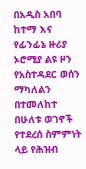በአዲስ አበባ ከተማ እና የፊንፊኔ ዙሪያ ኦሮሚያ ልዩ ዞን የአስተዳደር ወሰን ማካለልን በተመለከተ በሁለቱ ወገኖች የተደረሰ ስምምነት ላይ የሕዝብ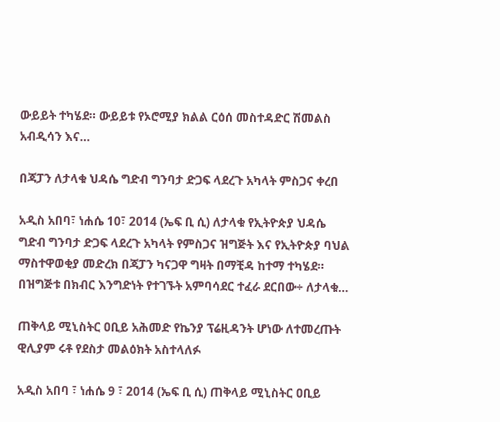ውይይት ተካሄደ። ውይይቱ የኦሮሚያ ክልል ርዕሰ መስተዳድር ሽመልስ አብዲሳን እና…

በጃፓን ለታላቁ ህዳሴ ግድብ ግንባታ ድጋፍ ላደረጉ አካላት ምስጋና ቀረበ

አዲስ አበባ፣ ነሐሴ 10፣ 2014 (ኤፍ ቢ ሲ) ለታላቁ የኢትዮጵያ ህዳሴ ግድብ ግንባታ ድጋፍ ላደረጉ አካላት የምስጋና ዝግጅት እና የኢትዮጵያ ባህል ማስተዋወቂያ መድረክ በጃፓን ካናጋዋ ግዛት በማቺዳ ከተማ ተካሄደ። በዝግጅቱ በክብር እንግድነት የተገኙት አምባሳደር ተፈራ ደርበው÷ ለታላቁ…

ጠቅላይ ሚኒስትር ዐቢይ አሕመድ የኬንያ ፕሬዚዳንት ሆነው ለተመረጡት ዊሊያም ሩቶ የደስታ መልዕክት አስተላለፉ

አዲስ አበባ ፣ ነሐሴ 9 ፣ 2014 (ኤፍ ቢ ሲ) ጠቅላይ ሚኒስትር ዐቢይ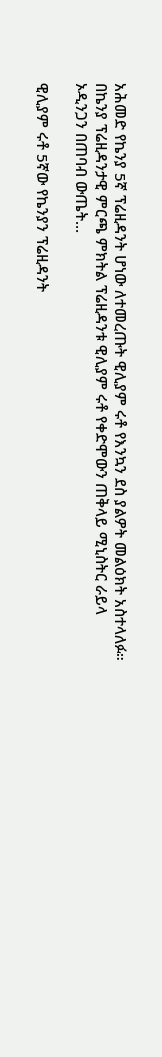አሕመድ የኬንያ 5ኛ ፕሬዚዳንት ሆነው ለተመረጡት ዊሊያም ሩቶ የእንኳን ደስ ያልዎት መልዕክት አስተላለፉ። በኬንያ ፕሬዚዳንታዊ ምርጫ ምክትል ፕሬዚዳንቱ ዊሊያም ሩቶ የቀድሞውን ጠቅላይ ሚኒስትር ራይላ ኦዲንጋን በጠባብ ውጤት…

ዊሊያም ሩቶ 5ኛው የኬንያን ፕሬዚዳንት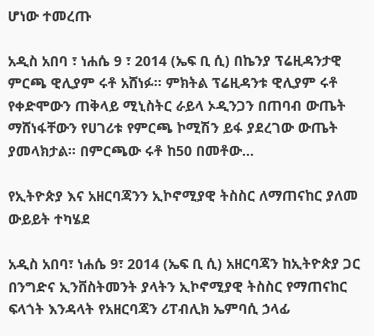ሆነው ተመረጡ

አዲስ አበባ ፣ ነሐሴ 9 ፣ 2014 (ኤፍ ቢ ሲ) በኬንያ ፕሬዚዳንታዊ ምርጫ ዊሊያም ሩቶ አሸነፉ። ምክትል ፕሬዚዳንቱ ዊሊያም ሩቶ የቀድሞውን ጠቅላይ ሚኒስትር ራይላ ኦዲንጋን በጠባብ ውጤት ማሸነፋቸውን የሀገሪቱ የምርጫ ኮሚሽን ይፋ ያደረገው ውጤት ያመላክታል። በምርጫው ሩቶ ከ50 በመቶው…

የኢትዮጵያ እና አዘርባጃንን ኢኮኖሚያዊ ትስስር ለማጠናከር ያለመ ውይይት ተካሄደ

አዲስ አበባ፣ ነሐሴ 9፣ 2014 (ኤፍ ቢ ሲ) አዘርባጃን ከኢትዮጵያ ጋር በንግድና ኢንቨስትመንት ያላትን ኢኮኖሚያዊ ትስስር የማጠናከር ፍላጎት እንዳላት የአዘርባጃን ሪፐብሊክ ኤምባሲ ኃላፊ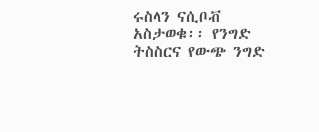ሩስላን ናሲቦቭ አስታወቁ፡፡ የንግድ ትስስርና የውጭ ንግድ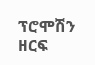ፕሮሞሽን ዘርፍ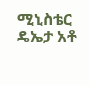ሚኒስቴር ዴኤታ አቶ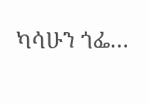ካሳሁን ጎፌ…